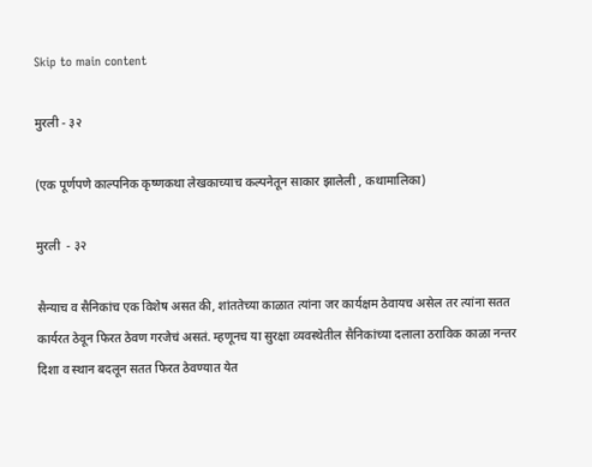Skip to main content

मुरली - ३२

(एक पूर्णपणे काल्पनिक कृष्णकथा लेखकाच्याच कल्पनेतून साकार झालेली , कथामालिका)

मुरली  - ३२

सैन्याच व सैनिकांच एक विशेष असत की, शांततेच्या काळात त्यांना जर कार्यक्षम ठेवायच असेल तर त्यांना सतत कार्यरत ठेवून फिरत ठेवण गरजेचं असतं. म्हणूनच या सुरक्षा व्यवस्थेतील सैनिकांच्या दलाला ठराविक काळा नन्तर दिशा व स्थान बदलून सतत फिरत ठेवण्यात येत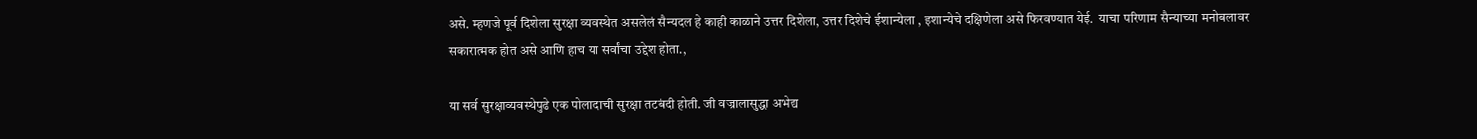असे. म्हणजे पूर्व दिशेला सुरक्षा व्यवस्थेत असलेलं सैन्यदल हे काही काळाने उत्तर दिशेला, उत्तर दिशेचे ईशान्येला , इशान्येचे दक्षिणेला असे फिरवण्यात येई.  याचा परिणाम सैन्याच्या मनोबलावर सकारात्मक होत असे आणि हाच या सर्वांचा उद्देश होता.,

या सर्व सुरक्षाव्यवस्थेपुढे एक पोलादाची सुरक्षा तटबंदी होती. जी वज्रालासुद्धा अभेद्य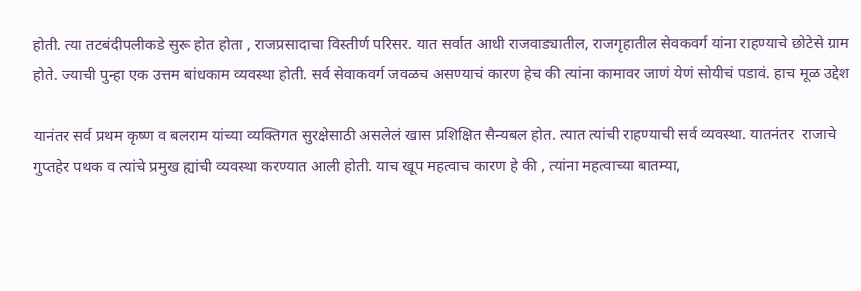होती. त्या तटबंदीपलीकडे सुरू होत होता , राजप्रसादाचा विस्तीर्ण परिसर. यात सर्वात आधी राजवाड्यातील, राजगृहातील सेवकवर्ग यांना राहण्याचे छोटेसे ग्राम होते. ज्याची पुन्हा एक उत्तम बांधकाम व्यवस्था होती. सर्व सेवाकवर्ग जवळच असण्याचं कारण हेच की त्यांना कामावर जाणं येणं सोयीचं पडावं. हाच मूळ उद्देश

यानंतर सर्व प्रथम कृष्ण व बलराम यांच्या व्यक्तिगत सुरक्षेसाठी असलेलं खास प्रशिक्षित सैन्यबल होत. त्यात त्यांची राहण्याची सर्व व्यवस्था. यातनंतर  राजाचे गुप्तहेर पथक व त्यांचे प्रमुख ह्यांची व्यवस्था करण्यात आली होती. याच खूप महत्वाच कारण हे की , त्यांना महत्वाच्या बातम्या,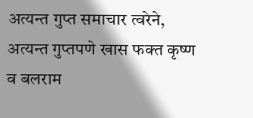अत्यन्त गुप्त समाचार त्वरेने, अत्यन्त गुप्तपणे खास फक्त कृष्ण व बलराम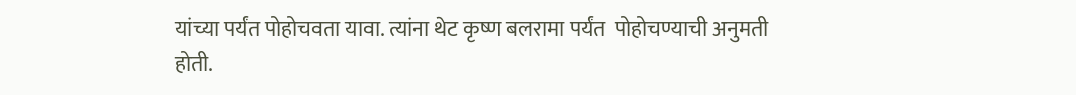यांच्या पर्यंत पोहोचवता यावा. त्यांना थेट कृष्ण बलरामा पर्यंत  पोहोचण्याची अनुमती होती.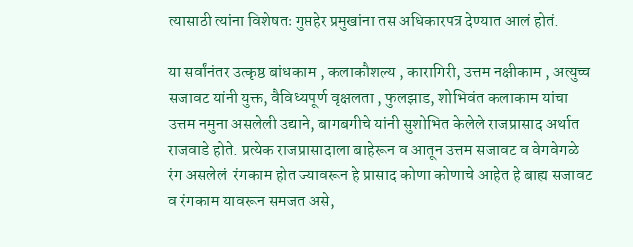त्यासाठी त्यांना विशेषतः गुप्तहेर प्रमुखांना तस अधिकारपत्र देण्यात आलं होतं.

या सर्वांनंतर उत्कृष्ठ बांधकाम , कलाकौशल्य , कारागिरी, उत्तम नक्षीकाम , अत्युच्च सजावट यांनी युक्त, वैविध्यपूर्ण वृक्षलता , फुलझाड, शोभिवंत कलाकाम यांचा उत्तम नमुना असलेली उद्याने, बागबगीचे यांनी सुशोभित केलेले राजप्रासाद अर्थात राजवाडे होते. प्रत्येक राजप्रासादाला बाहेरून व आतून उत्तम सजावट व वेगवेगळे रंग असलेलं  रंगकाम होत ज्यावरून हे प्रासाद कोणा कोणाचे आहेत हे बाह्य सजावट व रंगकाम यावरून समजत असे,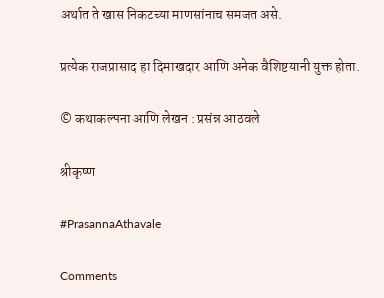अर्थात ते खास निकटच्या माणसांनाच समजत असे.

प्रत्येक राजप्रासाद हा दिमाखदार आणि अनेक वैशिष्टयानी युक्त होता.

© कथाकल्पना आणि लेखन : प्रसंन्न आठवले

श्रीकृष्ण

#PrasannaAthavale

Comments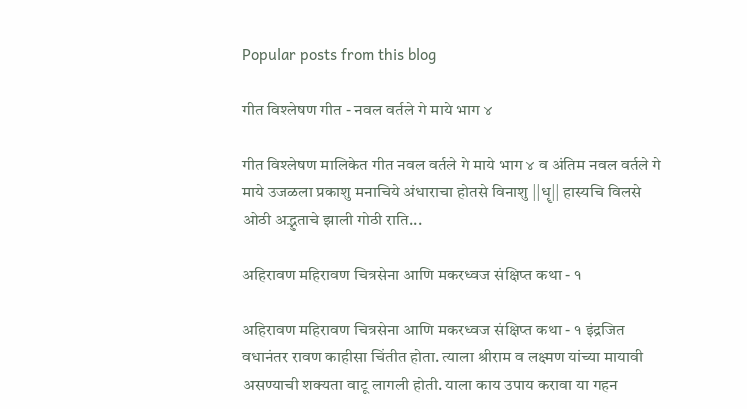Popular posts from this blog

गीत विश्लेषण गीत - नवल वर्तले गे माये भाग ४

गीत विश्लेषण मालिकेत गीत नवल वर्तले गे माये भाग ४ व अंतिम नवल वर्तले गे माये उजळला प्रकाशु मनाचिये अंधाराचा होतसे विनाशु ||धॄ|| हास्यचि विलसे ओठी अद्भुताचे झाली गोठी राति...

अहिरावण महिरावण चित्रसेना आणि मकरध्वज संक्षिप्त कथा - १

अहिरावण महिरावण चित्रसेना आणि मकरध्वज संक्षिप्त कथा - १ इंद्रजित वधानंतर रावण काहीसा चिंतीत होता. त्याला श्रीराम व लक्ष्मण यांच्या मायावी असण्याची शक्यता वाटू लागली होती. याला काय उपाय करावा या गहन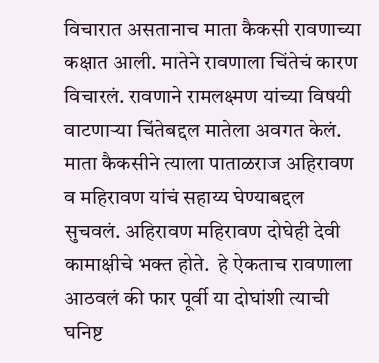विचारात असतानाच माता कैकसी रावणाच्या कक्षात आली. मातेने रावणाला चिंतेचं कारण विचारलं. रावणाने रामलक्ष्मण यांच्या विषयी वाटणाऱ्या चिंतेबद्दल मातेला अवगत केलं. माता कैकसीने त्याला पाताळराज अहिरावण व महिरावण यांचं सहाय्य घेण्याबद्दल सुचवलं. अहिरावण महिरावण दोघेही देवी कामाक्षीचे भक्त होते.  हे ऐकताच रावणाला आठवलं की फार पूर्वी या दोघांशी त्याची घनिष्ट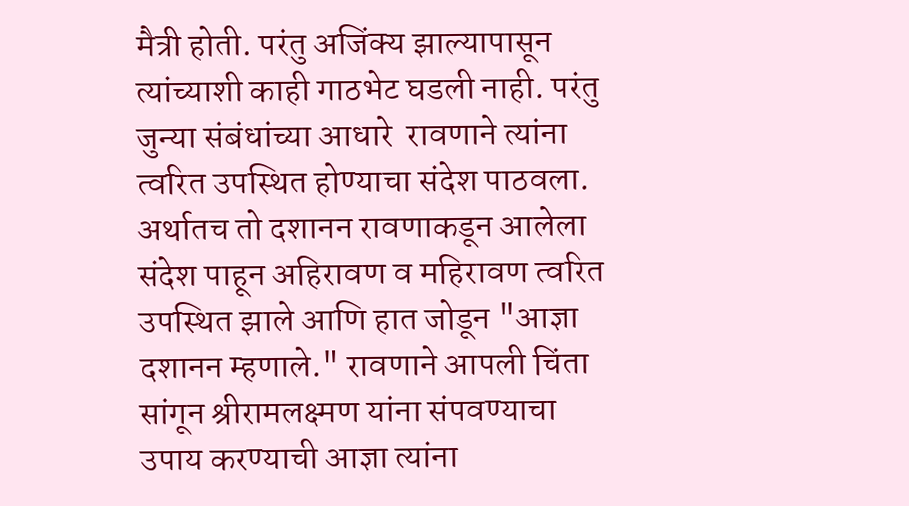मैत्री होती. परंतु अजिंक्य झाल्यापासून त्यांच्याशी काही गाठभेट घडली नाही. परंतु जुन्या संबंधांच्या आधारे  रावणाने त्यांना त्वरित उपस्थित होण्याचा संदेश पाठवला. अर्थातच तो दशानन रावणाकडून आलेला संदेश पाहून अहिरावण व महिरावण त्वरित उपस्थित झाले आणि हात जोडून "आज्ञा दशानन म्हणाले." रावणाने आपली चिंता सांगून श्रीरामलक्ष्मण यांना संपवण्याचा उपाय करण्याची आज्ञा त्यांना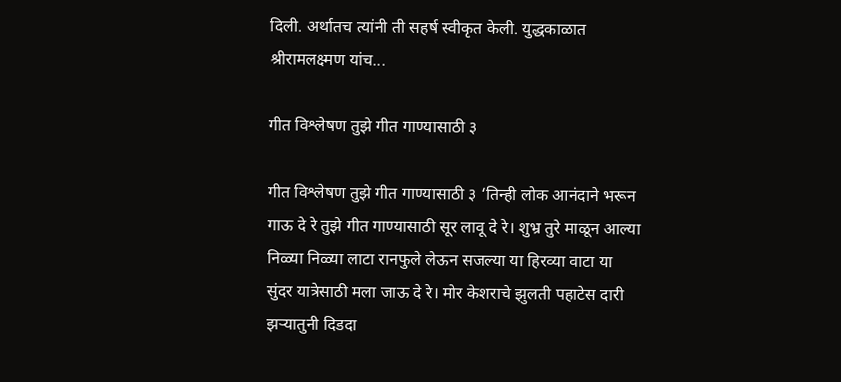दिली. अर्थातच त्यांनी ती सहर्ष स्वीकृत केली. युद्धकाळात श्रीरामलक्ष्मण यांच...

गीत विश्लेषण तुझे गीत गाण्यासाठी ३

गीत विश्लेषण तुझे गीत गाण्यासाठी ३ ‘तिन्ही लोक आनंदाने भरून गाऊ दे रे तुझे गीत गाण्यासाठी सूर लावू दे रे। शुभ्र तुरे माळून आल्या निळ्या निळ्या लाटा रानफुले लेऊन सजल्या या हिरव्या वाटा या सुंदर यात्रेसाठी मला जाऊ दे रे। मोर केशराचे झुलती पहाटेस दारी झऱ्यातुनी दिडदा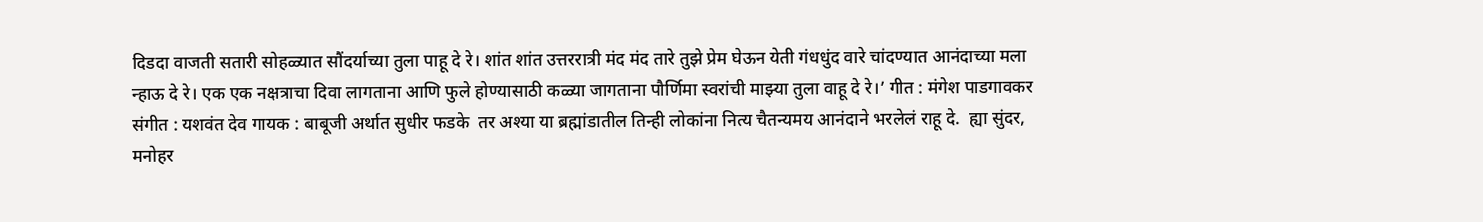दिडदा वाजती सतारी सोहळ्यात सौंदर्याच्या तुला पाहू दे रे। शांत शांत उत्तररात्री मंद मंद तारे तुझे प्रेम घेऊन येती गंधधुंद वारे चांदण्यात आनंदाच्या मला न्हाऊ दे रे। एक एक नक्षत्राचा दिवा लागताना आणि फुले होण्यासाठी कळ्या जागताना पौर्णिमा स्वरांची माझ्या तुला वाहू दे रे।’ गीत : मंगेश पाडगावकर संगीत : यशवंत देव गायक : बाबूजी अर्थात सुधीर फडके  तर अश्या या ब्रह्मांडातील तिन्ही लोकांना नित्य चैतन्यमय आनंदाने भरलेलं राहू दे.  ह्या सुंदर, मनोहर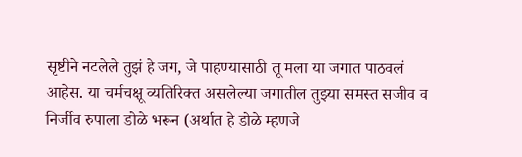सृष्टीने नटलेले तुझं हे जग, जे पाहण्यासाठी तू मला या जगात पाठवलं आहेस. या चर्मचक्षू व्यतिरिक्त असलेल्या जगातील तुझ्या समस्त सजीव व निर्जीव रुपाला डोळे भरून (अर्थात हे डोळे म्हणजे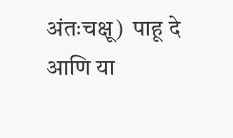अंतःचक्षू)  पाहू दे आणि या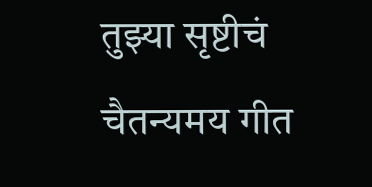तुझ्या सृष्टीचं चैतन्यमय गीत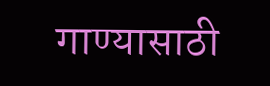गाण्यासाठी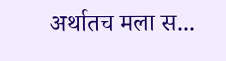अर्थातच मला स...